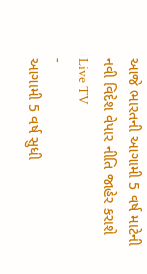આજે ભારતની આગામી 5 વર્ષ માટેની નવી વિદેશ વેપાર નીતિ જાહેર કરાશે
Live TV
-
આગામી 5 વર્ષ સુધી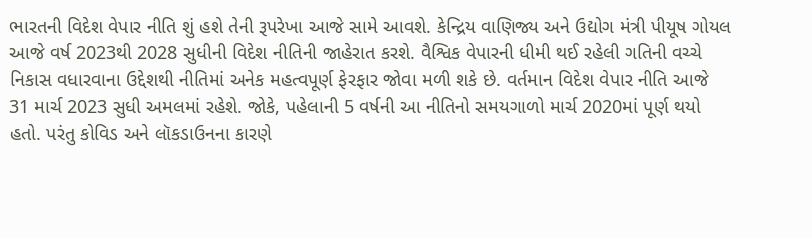ભારતની વિદેશ વેપાર નીતિ શું હશે તેની રૂપરેખા આજે સામે આવશે. કેન્દ્રિય વાણિજ્ય અને ઉદ્યોગ મંત્રી પીયૂષ ગોયલ આજે વર્ષ 2023થી 2028 સુધીની વિદેશ નીતિની જાહેરાત કરશે. વૈશ્વિક વેપારની ધીમી થઈ રહેલી ગતિની વચ્ચે નિકાસ વધારવાના ઉદ્દેશથી નીતિમાં અનેક મહત્વપૂર્ણ ફેરફાર જોવા મળી શકે છે. વર્તમાન વિદેશ વેપાર નીતિ આજે 31 માર્ચ 2023 સુધી અમલમાં રહેશે. જોકે, પહેલાની 5 વર્ષની આ નીતિનો સમયગાળો માર્ચ 2020માં પૂર્ણ થયો હતો. પરંતુ કોવિડ અને લૉકડાઉનના કારણે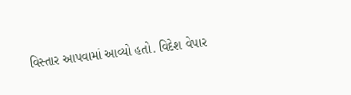વિસ્તાર આપવામાં આવ્યો હતો. વિદેશ વેપાર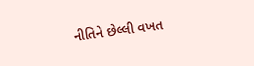નીતિને છેલ્લી વખત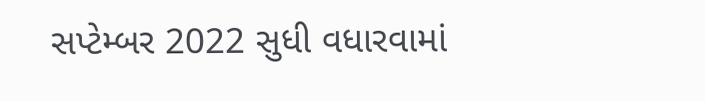સપ્ટેમ્બર 2022 સુધી વધારવામાં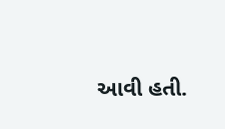આવી હતી.